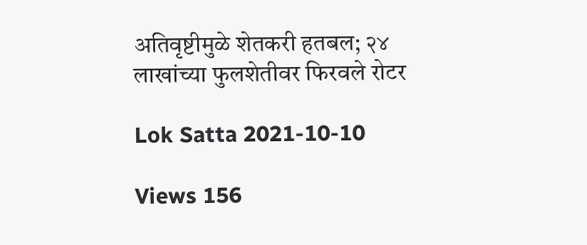अतिवृष्टीमुळे शेतकरी हतबल; २४ लाखांच्या फुलशेतीवर फिरवले रोटर

Lok Satta 2021-10-10

Views 156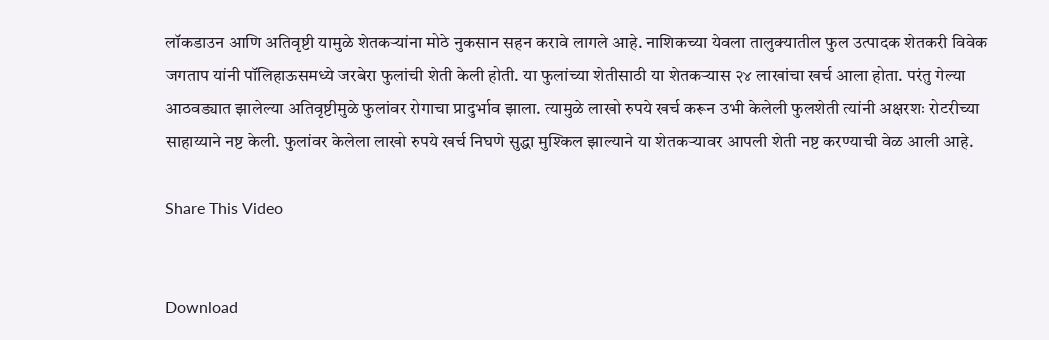लॉकडाउन आणि अतिवृष्टी यामुळे शेतकऱ्यांना मोठे नुकसान सहन करावे लागले आहे. नाशिकच्या येवला तालुक्यातील फुल उत्पादक शेतकरी विवेक जगताप यांनी पॉलिहाऊसमध्ये जरबेरा फुलांची शेती केली होती. या फुलांच्या शेतीसाठी या शेतकऱ्यास २४ लाखांचा खर्च आला होता. परंतु गेल्या आठवड्यात झालेल्या अतिवृष्टीमुळे फुलांवर रोगाचा प्रादुर्भाव झाला. त्यामुळे लाखो रुपये खर्च करून उभी केलेली फुलशेती त्यांनी अक्षरशः रोटरीच्या साहाय्याने नष्ट केली. फुलांवर केलेला लाखो रुपये खर्च निघणे सुद्धा मुश्किल झाल्याने या शेतकऱ्यावर आपली शेती नष्ट करण्याची वेळ आली आहे.

Share This Video


Download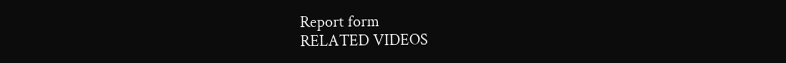Report form
RELATED VIDEOS